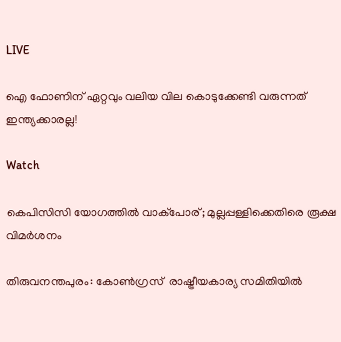LIVE

ഐ ഫോണിന് ഏറ്റവും വലിയ വില കൊടുക്കേണ്ടി വരുന്നത് ഇന്ത്യക്കാരല്ല!

Watch

കെപിസിസി യോഗത്തില്‍ വാക്പോര്; മുല്ലപ്പള്ളിക്കെതിരെ രൂക്ഷ വിമര്‍ശനം

തിരുവനന്തപുരം: കോണ്‍ഗ്രസ്  രാഷ്ട്രീയകാര്യ സമിതിയില്‍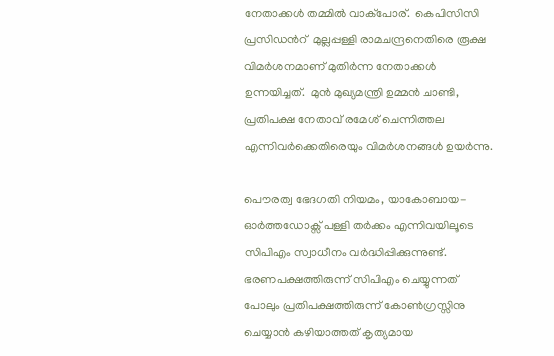നേതാക്കള്‍ തമ്മില്‍ വാക്പോര്.  കെപിസിസി പ്രസിഡന്‍റ്  മുല്ലപ്പള്ളി രാമചന്ദ്രനെതിരെ രൂക്ഷ വിമര്‍ശനമാണ് മുതിര്‍ന്ന നേതാക്കള്‍ ഉന്നയിച്ചത്.  മുന്‍ മുഖ്യമന്ത്രി ഉമ്മന്‍ ചാണ്ടി, പ്രതിപക്ഷ നേതാവ് രമേശ്‌ ചെന്നിത്തല എന്നിവര്‍ക്കെതിരെയും വിമര്‍ശനങ്ങള്‍ ഉയര്‍ന്നു.

പൌരത്വ ഭേദഗതി നിയമം, യാകോബായ-ഓര്‍ത്തഡോക്സ് പള്ളി തര്‍ക്കം എന്നിവയിലൂടെ  സിപിഎം സ്വാധീനം വര്‍ദ്ധിപ്പിക്കുന്നുണ്ട്. ഭരണപക്ഷത്തിരുന്ന് സിപിഎം ചെയ്യുന്നത് പോലും പ്രതിപക്ഷത്തിരുന്ന് കോണ്‍ഗ്രസ്സിനു ചെയ്യാന്‍ കഴിയാത്തത് കൃത്യമായ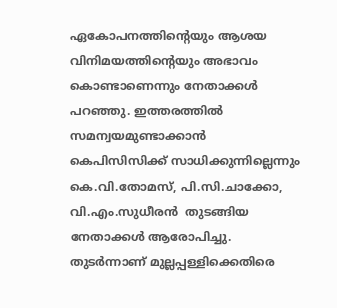ഏകോപനത്തിന്‍റെയും ആശയ വിനിമയത്തിന്‍റെയും അഭാവം കൊണ്ടാണെന്നും നേതാക്കള്‍ പറഞ്ഞു. ഇത്തരത്തില്‍  സമന്വയമുണ്ടാക്കാന്‍   കെപിസിസിക്ക് സാധിക്കുന്നില്ലെന്നും കെ.വി.തോമസ്‌, പി.സി.ചാക്കോ, വി.എം.സുധീരന്‍  തുടങ്ങിയ നേതാക്കള്‍ ആരോപിച്ചു.   തുടര്‍ന്നാണ് മുല്ലപ്പള്ളിക്കെതിരെ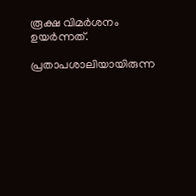രൂക്ഷ വിമര്‍ശനം ഉയര്‍ന്നത്.

പ്രതാപശാലിയായിരുന്ന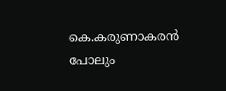കെ.കരുണാകരന്‍ പോലും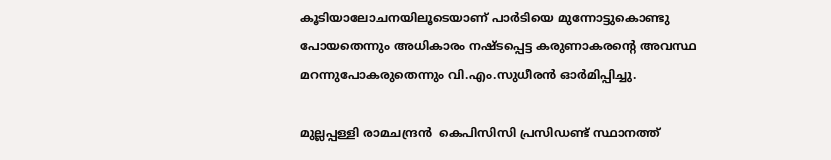കൂടിയാലോചനയിലൂടെയാണ് പാര്‍ടിയെ മുന്നോട്ടുകൊണ്ടു പോയതെന്നും അധികാരം നഷ്ടപ്പെട്ട കരുണാകരന്‍റെ അവസ്ഥ മറന്നുപോകരുതെന്നും വി.എം.സുധീരന്‍ ഓര്‍മിപ്പിച്ചു.

മുല്ലപ്പള്ളി രാമചന്ദ്രന്‍  കെപിസിസി പ്രസിഡണ്ട് സ്ഥാനത്ത്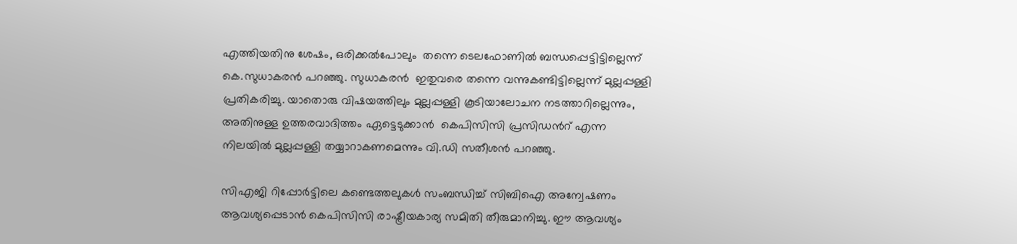എത്തിയതിനു ശേഷം, ഒരിക്കല്‍പോലും  തന്നെ ടെലഫോണില്‍ ബന്ധപ്പെട്ടിട്ടില്ലെന്ന് കെ.സുധാകരന്‍ പറഞ്ഞു. സുധാകരന്‍  ഇതുവരെ തന്നെ വന്നുകണ്ടിട്ടില്ലെന്ന് മുല്ലപ്പള്ളി പ്രതികരിച്ചു. യാതൊരു വിഷയത്തിലും മുല്ലപ്പള്ളി കൂടിയാലോചന നടത്താറില്ലെന്നും, അതിനുള്ള ഉത്തരവാദിത്തം ഏട്ടെടുക്കാന്‍  കെപിസിസി പ്രസിഡന്‍റ് എന്ന നിലയില്‍ മുല്ലപ്പള്ളി തയ്യാറാകണമെന്നും വി.ഡി സതീശന്‍ പറഞ്ഞു.

സിഎജി റിപ്പോര്‍ട്ടിലെ കണ്ടെത്തലുകള്‍ സംബന്ധിച്ച് സിബിഐ അന്വേഷണം ആവശ്യപ്പെടാന്‍ കെപിസിസി രാഷ്ട്രീയകാര്യ സമിതി തീരുമാനിച്ചു. ഈ ആവശ്യം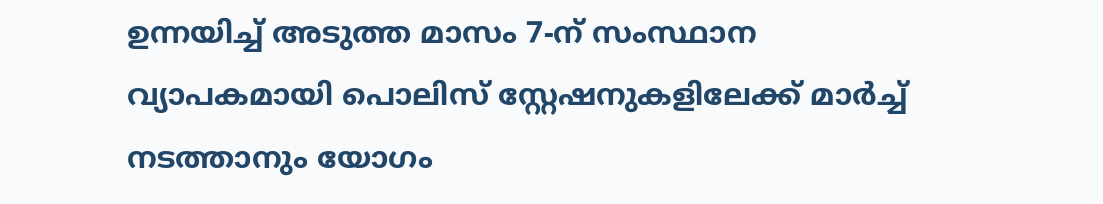ഉന്നയിച്ച് അടുത്ത മാസം 7-ന് സംസ്ഥാന വ്യാപകമായി പൊലിസ് സ്റ്റേഷനുകളിലേക്ക് മാര്‍ച്ച്‌ നടത്താനും യോഗം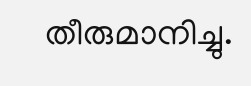തീരുമാനിച്ചു.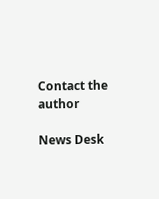Contact the author

News Desk